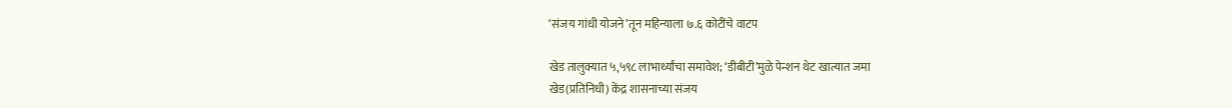‘संजय गांधी योजने’तून महिन्याला ७.६ कोटींचे वाटप

खेड तालुक्यात ५,५९८ लाभार्थ्यांचा समावेश; ‘डीबीटी’मुळे पेन्शन थेट खात्यात जमा
खेड(प्रतिनिधी) केंद्र शासनाच्या संजय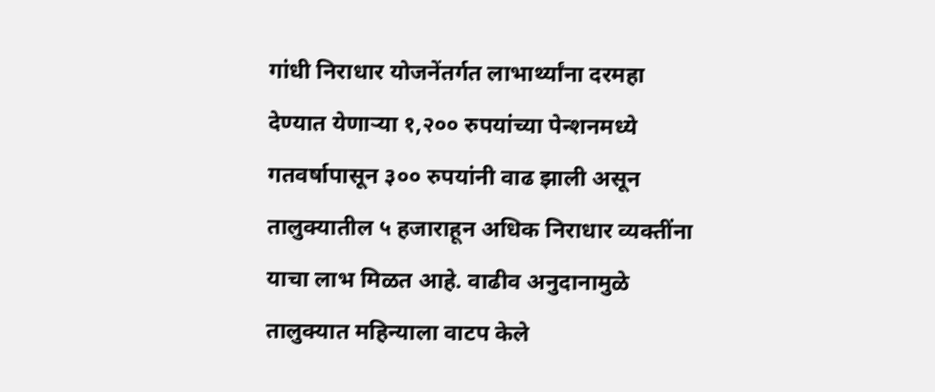गांधी निराधार योजनेंतर्गत लाभार्थ्यांना दरमहा देण्यात येणाऱ्या १,२०० रुपयांच्या पेन्शनमध्ये गतवर्षापासून ३०० रुपयांनी वाढ झाली असून तालुक्यातील ५ हजाराहून अधिक निराधार व्यक्तींना याचा लाभ मिळत आहे. वाढीव अनुदानामुळे तालुक्यात महिन्याला वाटप केले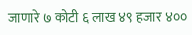जाणारे ७ कोटी ६ लाख ४९ हजार ४००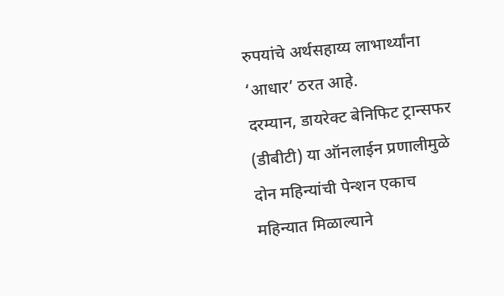रुपयांचे अर्थसहाय्य लाभार्थ्यांना ‘आधार’ ठरत आहे.
दरम्यान, डायरेक्ट बेनिफिट ट्रान्सफर (डीबीटी) या ऑनलाईन प्रणालीमुळे दोन महिन्यांची पेन्शन एकाच महिन्यात मिळाल्याने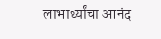लाभार्थ्यांचा आनंद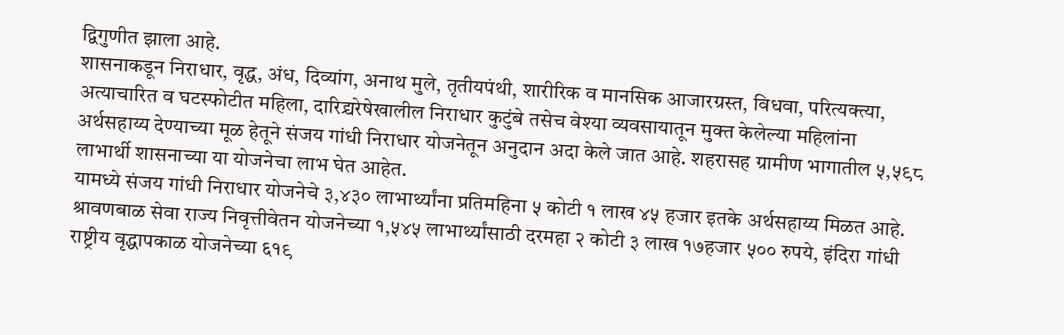द्विगुणीत झाला आहे.
शासनाकडून निराधार, वृद्ध, अंध, दिव्यांग, अनाथ मुले, तृतीयपंथी, शारीरिक व मानसिक आजारग्रस्त, विधवा, परित्यक्त्या, अत्याचारित व घटस्फोटीत महिला, दारिद्र्यरेषेखालील निराधार कुटुंबे तसेच वेश्या व्यवसायातून मुक्त केलेल्या महिलांना अर्थसहाय्य देण्याच्या मूळ हेतूने संजय गांधी निराधार योजनेतून अनुदान अदा केले जात आहे. शहरासह ग्रामीण भागातील ५,५९८ लाभार्थी शासनाच्या या योजनेचा लाभ घेत आहेत.
यामध्ये संजय गांधी निराधार योजनेचे ३,४३० लाभार्थ्यांना प्रतिमहिना ५ कोटी १ लाख ४५ हजार इतके अर्थसहाय्य मिळत आहे. श्रावणबाळ सेवा राज्य निवृत्तीवेतन योजनेच्या १,५४५ लाभार्थ्यांसाठी दरमहा २ कोटी ३ लाख १७हजार ५०० रुपये, इंदिरा गांधी राष्ट्रीय वृद्धापकाळ योजनेच्या ६१९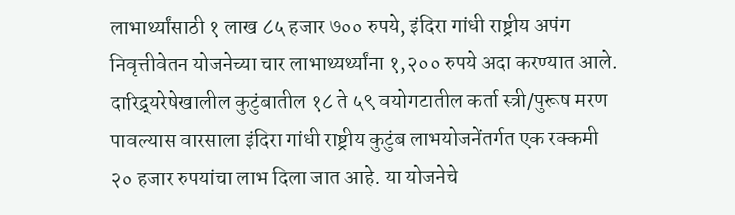लाभार्थ्यांसाठी १ लाख ८५ हजार ७०० रुपये, इंदिरा गांधी राष्ट्रीय अपंग निवृत्तीवेतन योजनेच्या चार लाभाथ्यर्थ्यांना १,२०० रुपये अदा करण्यात आले.
दारिद्र्यरेषेखालील कुटुंबातील १८ ते ५९ वयोगटातील कर्ता स्त्री/पुरूष मरण पावल्यास वारसाला इंदिरा गांधी राष्ट्रीय कुटुंब लाभयोजनेंतर्गत एक रक्कमी २० हजार रुपयांचा लाभ दिला जात आहे. या योजनेचे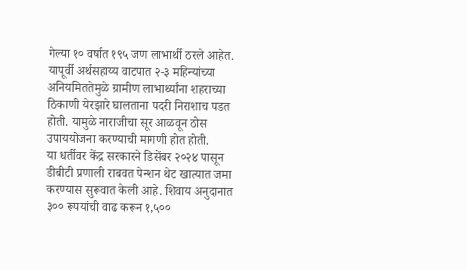गेल्या १० वर्षात १९५ जण लाभार्थी ठरले आहेत. यापूर्वी अर्थसहाय्य वाटपात २-३ महिन्यांच्या अनियमिततेमुळे ग्रामीण लाभार्थ्यांना शहराच्या ठिकाणी येरझारे घालताना पदरी निराशाच पडत होती. यामुळे नाराजीचा सूर आळवून ठोस उपाययोजना करण्याची मागणी होत होती.
या धर्तीवर केंद्र सरकारने डिसेंबर २०२४ पासून डीबीटी प्रणाली राबवत पेन्शन थेट खात्यात जमा करण्यास सुरूवात केली आहे. शिवाय अनुदानात ३०० रूपयांची वाढ करून १,५००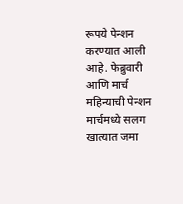रूपये पेन्शन करण्यात आली आहे. फेब्रुवारी आणि मार्च महिन्याची पेन्शन मार्चमध्ये सलग खात्यात जमा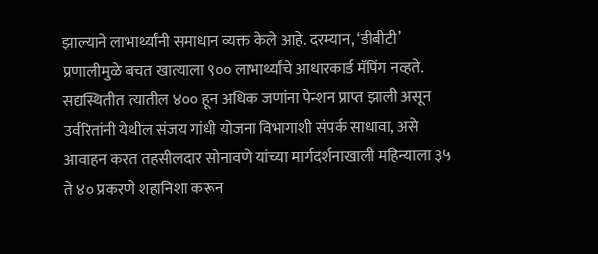झाल्याने लाभार्थ्यांनी समाधान व्यक्त केले आहे. दरम्यान, ‘डीबीटी’ प्रणालीमुळे बचत खात्याला ९०० लाभार्थ्यांचे आधारकार्ड मॅपिंग नव्हते. सद्यस्थितीत त्यातील ४०० हून अधिक जणांना पेन्शन प्राप्त झाली असून उर्वरितांनी येथील संजय गांधी योजना विभागाशी संपर्क साधावा, असे आवाहन करत तहसीलदार सोनावणे यांच्या मार्गदर्शनाखाली महिन्याला ३५ ते ४० प्रकरणे शहानिशा करून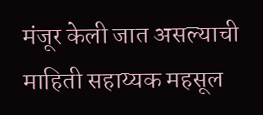मंजूर केली जात असल्याची माहिती सहाय्यक महसूल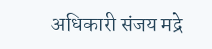अधिकारी संजय मद्रे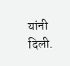यांनी दिली.